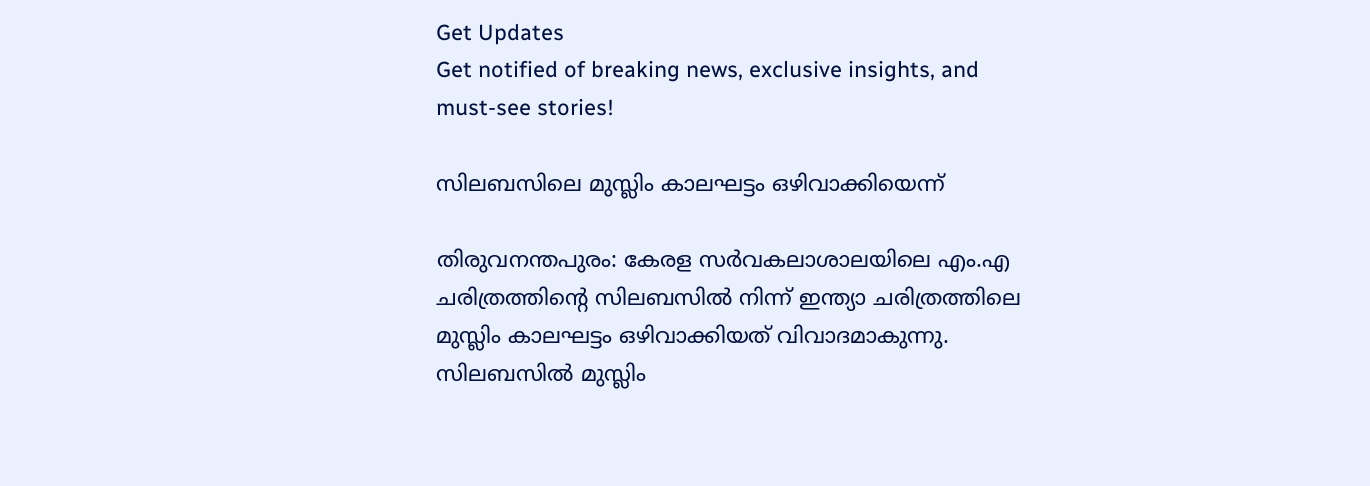Get Updates
Get notified of breaking news, exclusive insights, and must-see stories!

സിലബസിലെ മുസ്ലിം കാലഘട്ടം ഒഴിവാക്കിയെന്ന്

തിരുവനന്തപുരം: കേരള സര്‍വകലാശാലയിലെ എം.എ ചരിത്രത്തിന്റെ സിലബസില്‍ നിന്ന് ഇന്ത്യാ ചരിത്രത്തിലെ മുസ്ലിം കാലഘട്ടം ഒഴിവാക്കിയത് വിവാദമാകുന്നു. സിലബസില്‍ മുസ്ലിം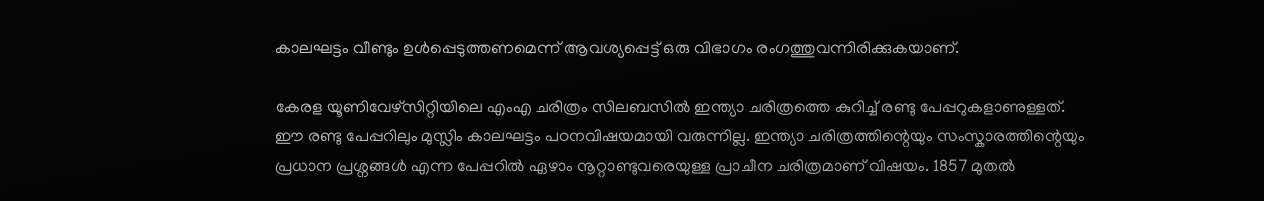കാലഘട്ടം വീണ്ടും ഉള്‍പ്പെടുത്തണമെന്ന് ആവശ്യപ്പെട്ട് ഒരു വിഭാഗം രംഗത്തുവന്നിരിക്കുകയാണ്.

കേരള യൂണിവേഴ്സിറ്റിയിലെ എംഎ ചരിത്രം സിലബസില്‍ ഇന്ത്യാ ചരിത്രത്തെ കുറിച്ച് രണ്ടു പേപ്പറുകളാണുള്ളത്. ഈ രണ്ടു പേപ്പറിലും മുസ്ലിം കാലഘട്ടം പഠനവിഷയമായി വരുന്നില്ല. ഇന്ത്യാ ചരിത്രത്തിന്റെയും സംസ്കാരത്തിന്റെയും പ്രധാന പ്രശ്നങ്ങള്‍ എന്ന പേപ്പറില്‍ ഏഴാം നൂറ്റാണ്ടുവരെയുള്ള പ്രാചീന ചരിത്രമാണ് വിഷയം. 1857 മുതല്‍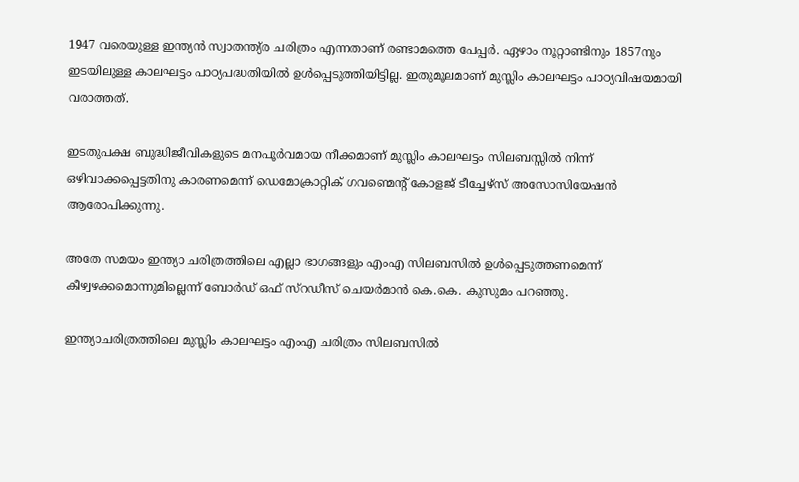1947 വരെയുള്ള ഇന്ത്യന്‍ സ്വാതന്ത്യ്ര ചരിത്രം എന്നതാണ് രണ്ടാമത്തെ പേപ്പര്‍. ഏഴാം നൂറ്റാണ്ടിനും 1857നും ഇടയിലുള്ള കാലഘട്ടം പാഠ്യപദ്ധതിയില്‍ ഉള്‍പ്പെടുത്തിയിട്ടില്ല. ഇതുമൂലമാണ് മുസ്ലിം കാലഘട്ടം പാഠ്യവിഷയമായി വരാത്തത്.

ഇടതുപക്ഷ ബുദ്ധിജീവികളുടെ മനപൂര്‍വമായ നീക്കമാണ് മുസ്ലിം കാലഘട്ടം സിലബസ്സില്‍ നിന്ന് ഒഴിവാക്കപ്പെട്ടതിനു കാരണമെന്ന് ഡെമോക്രാറ്റിക് ഗവണ്മെന്റ് കോളജ് ടീച്ചേഴ്സ് അസോസിയേഷന്‍ ആരോപിക്കുന്നു.

അതേ സമയം ഇന്ത്യാ ചരിത്രത്തിലെ എല്ലാ ഭാഗങ്ങളും എംഎ സിലബസില്‍ ഉള്‍പ്പെടുത്തണമെന്ന് കീഴ്വഴക്കമൊന്നുമില്ലെന്ന് ബോര്‍ഡ് ഒഫ് സ്റഡീസ് ചെയര്‍മാന്‍ കെ.കെ. കുസുമം പറഞ്ഞു.

ഇന്ത്യാചരിത്രത്തിലെ മുസ്ലിം കാലഘട്ടം എംഎ ചരിത്രം സിലബസില്‍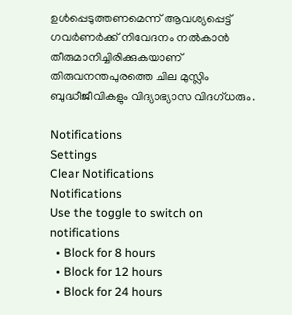ഉള്‍പ്പെടുത്തണമെന്ന് ആവശ്യപ്പെട്ട് ഗവര്‍ണര്‍ക്ക് നിവേദനം നല്‍കാന്‍ തീരുമാനിച്ചിരിക്കുകയാണ് തിരുവനന്തപുരത്തെ ചില മുസ്ലിം ബുദ്ധീജീവികളും വിദ്യാഭ്യാസ വിദഗ്ധരും.

Notifications
Settings
Clear Notifications
Notifications
Use the toggle to switch on notifications
  • Block for 8 hours
  • Block for 12 hours
  • Block for 24 hours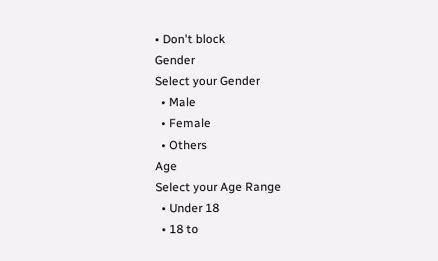• Don't block
Gender
Select your Gender
  • Male
  • Female
  • Others
Age
Select your Age Range
  • Under 18
  • 18 to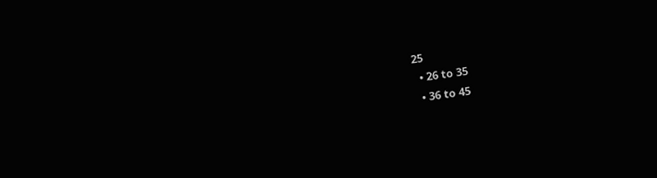25
  • 26 to 35
  • 36 to 45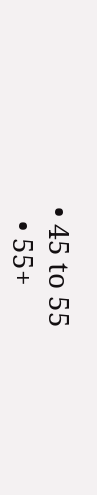• 45 to 55
  • 55+